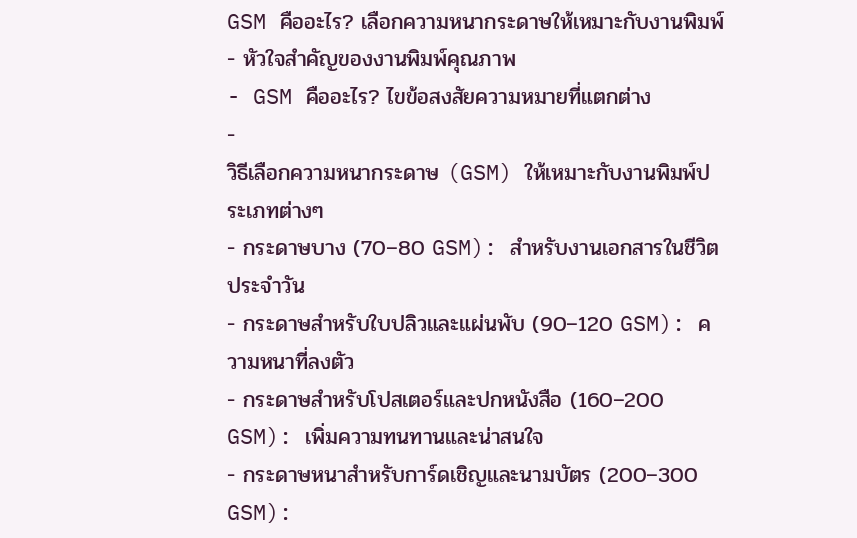GSM คืออะไร? เลือกความหนากระดาษให้เหมาะกับงานพิมพ์
- หัวใจสำคัญของงานพิมพ์คุณภาพ
- GSM คืออะไร? ไขข้อสงสัยความหมายที่แตกต่าง
-
วิธีเลือกความหนากระดาษ (GSM) ให้เหมาะกับงานพิมพ์ประเภทต่างๆ
- กระดาษบาง (70–80 GSM): สำหรับงานเอกสารในชีวิตประจำวัน
- กระดาษสำหรับใบปลิวและแผ่นพับ (90–120 GSM): ความหนาที่ลงตัว
- กระดาษสำหรับโปสเตอร์และปกหนังสือ (160–200 GSM): เพิ่มความทนทานและน่าสนใจ
- กระดาษหนาสำหรับการ์ดเชิญและนามบัตร (200–300 GSM):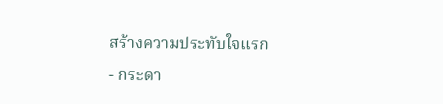สร้างความประทับใจแรก
- กระดา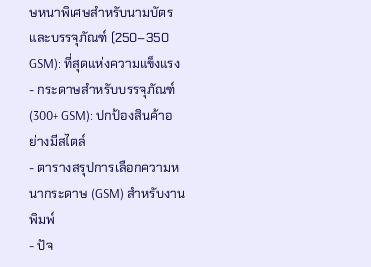ษหนาพิเศษสำหรับนามบัตรและบรรจุภัณฑ์ (250–350 GSM): ที่สุดแห่งความแข็งแรง
- กระดาษสำหรับบรรจุภัณฑ์ (300+ GSM): ปกป้องสินค้าอย่างมีสไตล์
- ตารางสรุปการเลือกความหนากระดาษ (GSM) สำหรับงานพิมพ์
- ปัจ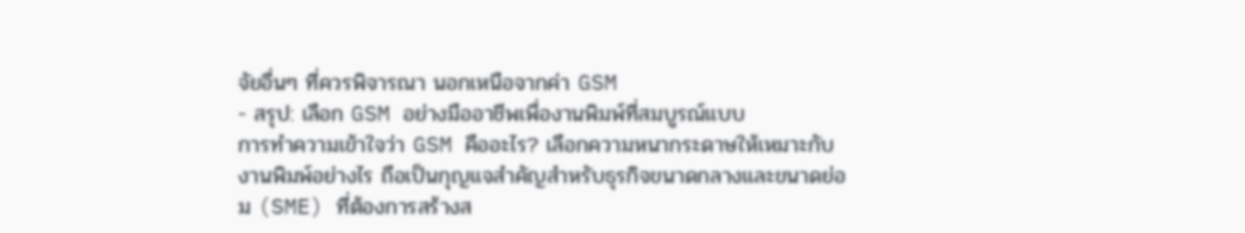จัยอื่นๆ ที่ควรพิจารณา นอกเหนือจากค่า GSM
- สรุป: เลือก GSM อย่างมืออาชีพเพื่องานพิมพ์ที่สมบูรณ์แบบ
การทำความเข้าใจว่า GSM คืออะไร? เลือกความหนากระดาษให้เหมาะกับงานพิมพ์อย่างไร ถือเป็นกุญแจสำคัญสำหรับธุรกิจขนาดกลางและขนาดย่อม (SME) ที่ต้องการสร้างส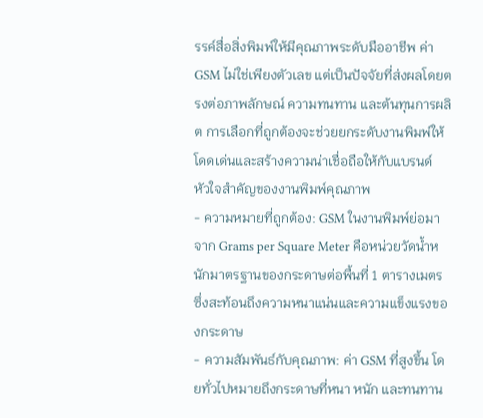รรค์สื่อสิ่งพิมพ์ให้มีคุณภาพระดับมืออาชีพ ค่า GSM ไม่ใช่เพียงตัวเลข แต่เป็นปัจจัยที่ส่งผลโดยตรงต่อภาพลักษณ์ ความทนทาน และต้นทุนการผลิต การเลือกที่ถูกต้องจะช่วยยกระดับงานพิมพ์ให้โดดเด่นและสร้างความน่าเชื่อถือให้กับแบรนด์
หัวใจสำคัญของงานพิมพ์คุณภาพ
- ความหมายที่ถูกต้อง: GSM ในงานพิมพ์ย่อมาจาก Grams per Square Meter คือหน่วยวัดน้ำหนักมาตรฐานของกระดาษต่อพื้นที่ 1 ตารางเมตร ซึ่งสะท้อนถึงความหนาแน่นและความแข็งแรงของกระดาษ
- ความสัมพันธ์กับคุณภาพ: ค่า GSM ที่สูงขึ้น โดยทั่วไปหมายถึงกระดาษที่หนา หนัก และทนทาน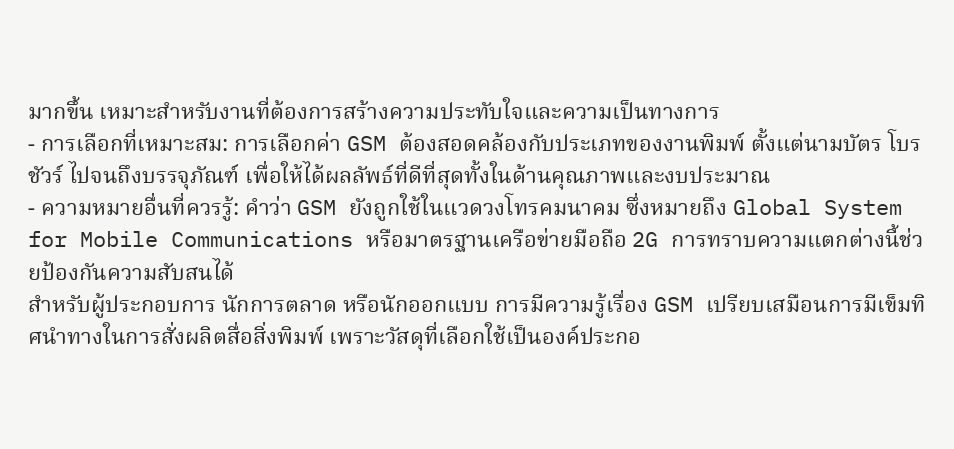มากขึ้น เหมาะสำหรับงานที่ต้องการสร้างความประทับใจและความเป็นทางการ
- การเลือกที่เหมาะสม: การเลือกค่า GSM ต้องสอดคล้องกับประเภทของงานพิมพ์ ตั้งแต่นามบัตร โบรชัวร์ ไปจนถึงบรรจุภัณฑ์ เพื่อให้ได้ผลลัพธ์ที่ดีที่สุดทั้งในด้านคุณภาพและงบประมาณ
- ความหมายอื่นที่ควรรู้: คำว่า GSM ยังถูกใช้ในแวดวงโทรคมนาคม ซึ่งหมายถึง Global System for Mobile Communications หรือมาตรฐานเครือข่ายมือถือ 2G การทราบความแตกต่างนี้ช่วยป้องกันความสับสนได้
สำหรับผู้ประกอบการ นักการตลาด หรือนักออกแบบ การมีความรู้เรื่อง GSM เปรียบเสมือนการมีเข็มทิศนำทางในการสั่งผลิตสื่อสิ่งพิมพ์ เพราะวัสดุที่เลือกใช้เป็นองค์ประกอ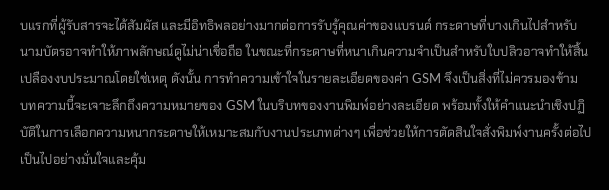บแรกที่ผู้รับสารจะได้สัมผัส และมีอิทธิพลอย่างมากต่อการรับรู้คุณค่าของแบรนด์ กระดาษที่บางเกินไปสำหรับนามบัตรอาจทำให้ภาพลักษณ์ดูไม่น่าเชื่อถือ ในขณะที่กระดาษที่หนาเกินความจำเป็นสำหรับใบปลิวอาจทำให้สิ้นเปลืองงบประมาณโดยใช่เหตุ ดังนั้น การทำความเข้าใจในรายละเอียดของค่า GSM จึงเป็นสิ่งที่ไม่ควรมองข้าม
บทความนี้จะเจาะลึกถึงความหมายของ GSM ในบริบทของงานพิมพ์อย่างละเอียด พร้อมทั้งให้คำแนะนำเชิงปฏิบัติในการเลือกความหนากระดาษให้เหมาะสมกับงานประเภทต่างๆ เพื่อช่วยให้การตัดสินใจสั่งพิมพ์งานครั้งต่อไปเป็นไปอย่างมั่นใจและคุ้ม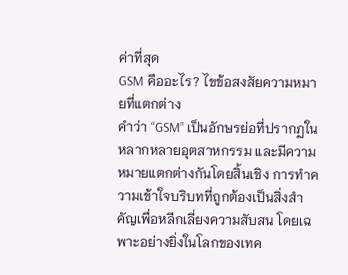ค่าที่สุด
GSM คืออะไร? ไขข้อสงสัยความหมายที่แตกต่าง
คำว่า “GSM” เป็นอักษรย่อที่ปรากฏในหลากหลายอุตสาหกรรม และมีความหมายแตกต่างกันโดยสิ้นเชิง การทำความเข้าใจบริบทที่ถูกต้องเป็นสิ่งสำคัญเพื่อหลีกเลี่ยงความสับสน โดยเฉพาะอย่างยิ่งในโลกของเทค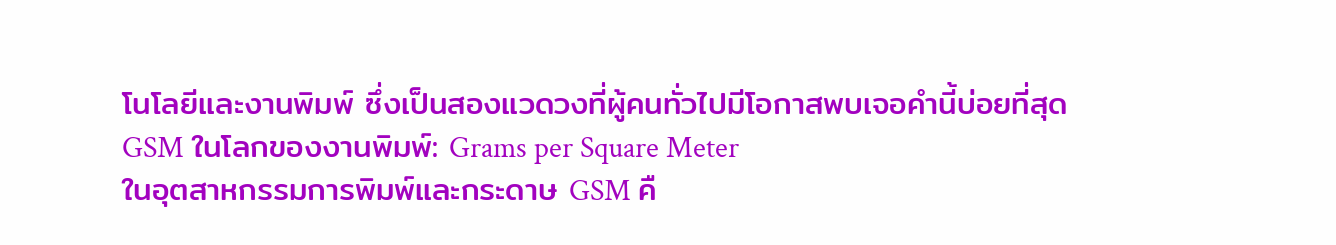โนโลยีและงานพิมพ์ ซึ่งเป็นสองแวดวงที่ผู้คนทั่วไปมีโอกาสพบเจอคำนี้บ่อยที่สุด
GSM ในโลกของงานพิมพ์: Grams per Square Meter
ในอุตสาหกรรมการพิมพ์และกระดาษ GSM คื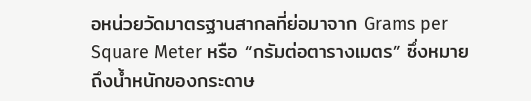อหน่วยวัดมาตรฐานสากลที่ย่อมาจาก Grams per Square Meter หรือ “กรัมต่อตารางเมตร” ซึ่งหมายถึงน้ำหนักของกระดาษ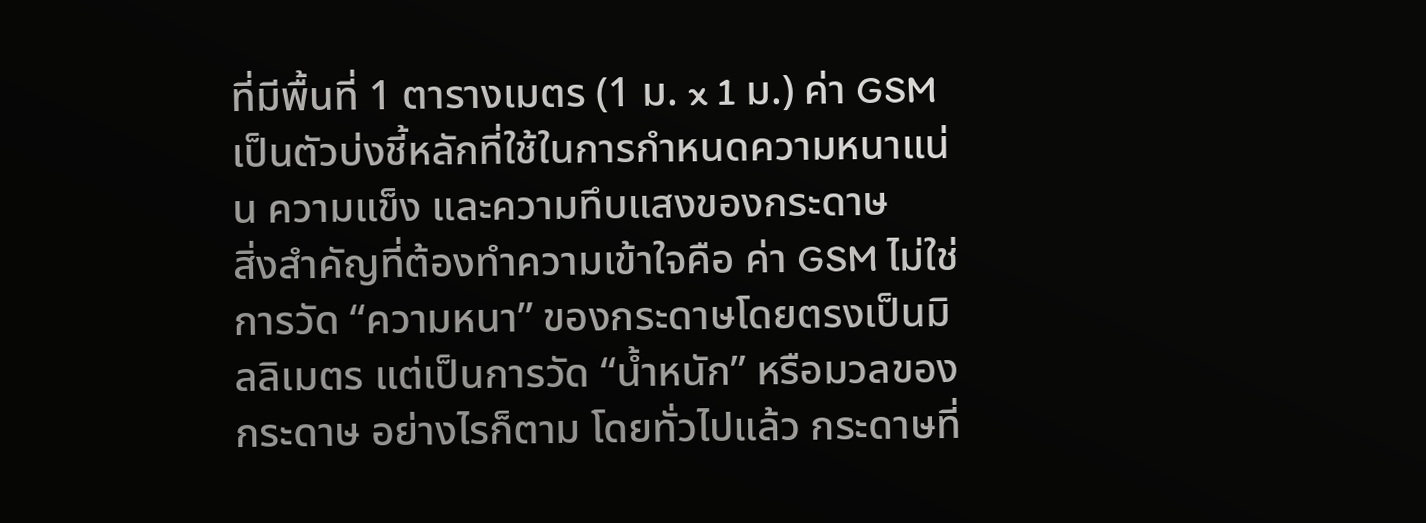ที่มีพื้นที่ 1 ตารางเมตร (1 ม. x 1 ม.) ค่า GSM เป็นตัวบ่งชี้หลักที่ใช้ในการกำหนดความหนาแน่น ความแข็ง และความทึบแสงของกระดาษ
สิ่งสำคัญที่ต้องทำความเข้าใจคือ ค่า GSM ไม่ใช่การวัด “ความหนา” ของกระดาษโดยตรงเป็นมิลลิเมตร แต่เป็นการวัด “น้ำหนัก” หรือมวลของกระดาษ อย่างไรก็ตาม โดยทั่วไปแล้ว กระดาษที่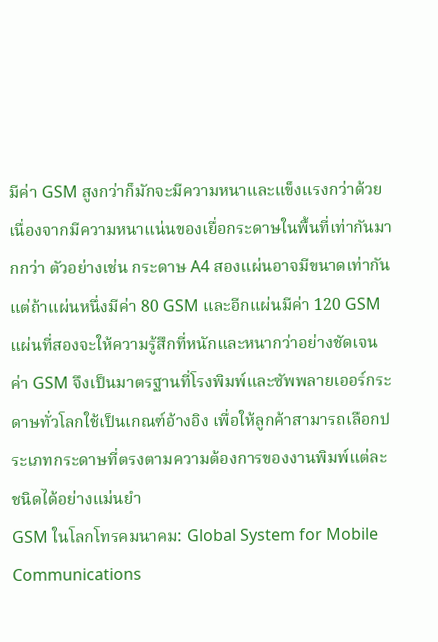มีค่า GSM สูงกว่าก็มักจะมีความหนาและแข็งแรงกว่าด้วย เนื่องจากมีความหนาแน่นของเยื่อกระดาษในพื้นที่เท่ากันมากกว่า ตัวอย่างเช่น กระดาษ A4 สองแผ่นอาจมีขนาดเท่ากัน แต่ถ้าแผ่นหนึ่งมีค่า 80 GSM และอีกแผ่นมีค่า 120 GSM แผ่นที่สองจะให้ความรู้สึกที่หนักและหนากว่าอย่างชัดเจน
ค่า GSM จึงเป็นมาตรฐานที่โรงพิมพ์และซัพพลายเออร์กระดาษทั่วโลกใช้เป็นเกณฑ์อ้างอิง เพื่อให้ลูกค้าสามารถเลือกประเภทกระดาษที่ตรงตามความต้องการของงานพิมพ์แต่ละชนิดได้อย่างแม่นยำ
GSM ในโลกโทรคมนาคม: Global System for Mobile Communications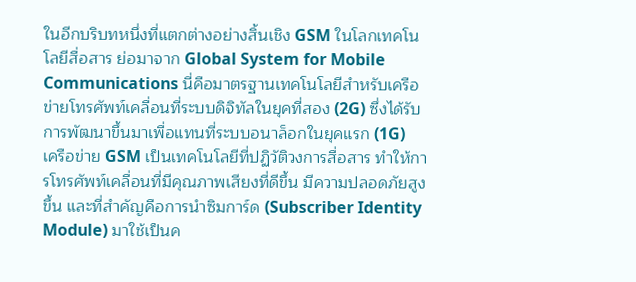ในอีกบริบทหนึ่งที่แตกต่างอย่างสิ้นเชิง GSM ในโลกเทคโนโลยีสื่อสาร ย่อมาจาก Global System for Mobile Communications นี่คือมาตรฐานเทคโนโลยีสำหรับเครือข่ายโทรศัพท์เคลื่อนที่ระบบดิจิทัลในยุคที่สอง (2G) ซึ่งได้รับการพัฒนาขึ้นมาเพื่อแทนที่ระบบอนาล็อกในยุคแรก (1G)
เครือข่าย GSM เป็นเทคโนโลยีที่ปฏิวัติวงการสื่อสาร ทำให้การโทรศัพท์เคลื่อนที่มีคุณภาพเสียงที่ดีขึ้น มีความปลอดภัยสูงขึ้น และที่สำคัญคือการนำซิมการ์ด (Subscriber Identity Module) มาใช้เป็นค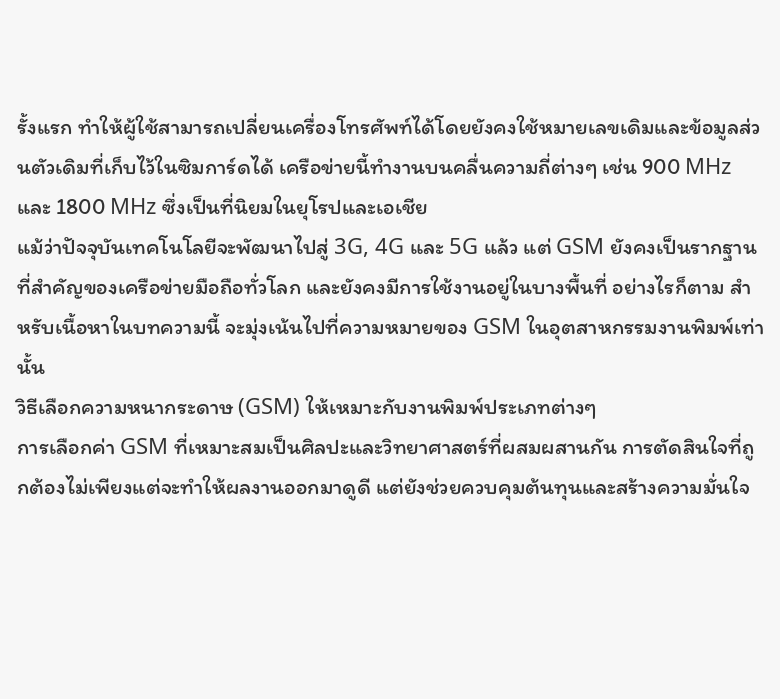รั้งแรก ทำให้ผู้ใช้สามารถเปลี่ยนเครื่องโทรศัพท์ได้โดยยังคงใช้หมายเลขเดิมและข้อมูลส่วนตัวเดิมที่เก็บไว้ในซิมการ์ดได้ เครือข่ายนี้ทำงานบนคลื่นความถี่ต่างๆ เช่น 900 MHz และ 1800 MHz ซึ่งเป็นที่นิยมในยุโรปและเอเชีย
แม้ว่าปัจจุบันเทคโนโลยีจะพัฒนาไปสู่ 3G, 4G และ 5G แล้ว แต่ GSM ยังคงเป็นรากฐานที่สำคัญของเครือข่ายมือถือทั่วโลก และยังคงมีการใช้งานอยู่ในบางพื้นที่ อย่างไรก็ตาม สำหรับเนื้อหาในบทความนี้ จะมุ่งเน้นไปที่ความหมายของ GSM ในอุตสาหกรรมงานพิมพ์เท่านั้น
วิธีเลือกความหนากระดาษ (GSM) ให้เหมาะกับงานพิมพ์ประเภทต่างๆ
การเลือกค่า GSM ที่เหมาะสมเป็นศิลปะและวิทยาศาสตร์ที่ผสมผสานกัน การตัดสินใจที่ถูกต้องไม่เพียงแต่จะทำให้ผลงานออกมาดูดี แต่ยังช่วยควบคุมต้นทุนและสร้างความมั่นใจ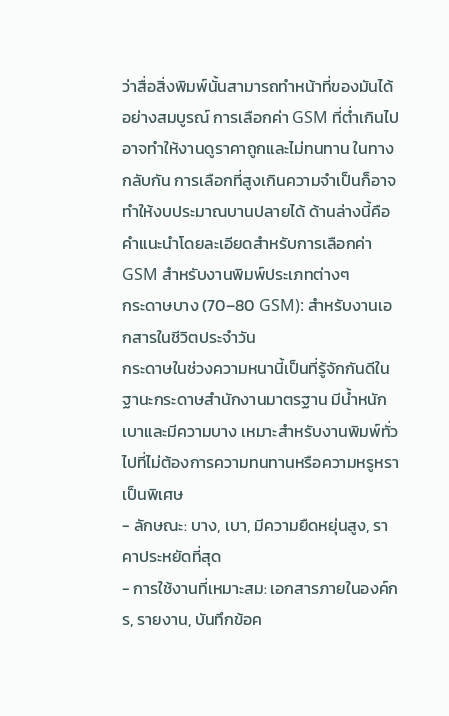ว่าสื่อสิ่งพิมพ์นั้นสามารถทำหน้าที่ของมันได้อย่างสมบูรณ์ การเลือกค่า GSM ที่ต่ำเกินไปอาจทำให้งานดูราคาถูกและไม่ทนทาน ในทางกลับกัน การเลือกที่สูงเกินความจำเป็นก็อาจทำให้งบประมาณบานปลายได้ ด้านล่างนี้คือคำแนะนำโดยละเอียดสำหรับการเลือกค่า GSM สำหรับงานพิมพ์ประเภทต่างๆ
กระดาษบาง (70–80 GSM): สำหรับงานเอกสารในชีวิตประจำวัน
กระดาษในช่วงความหนานี้เป็นที่รู้จักกันดีในฐานะกระดาษสำนักงานมาตรฐาน มีน้ำหนักเบาและมีความบาง เหมาะสำหรับงานพิมพ์ทั่วไปที่ไม่ต้องการความทนทานหรือความหรูหราเป็นพิเศษ
- ลักษณะ: บาง, เบา, มีความยืดหยุ่นสูง, ราคาประหยัดที่สุด
- การใช้งานที่เหมาะสม: เอกสารภายในองค์กร, รายงาน, บันทึกข้อค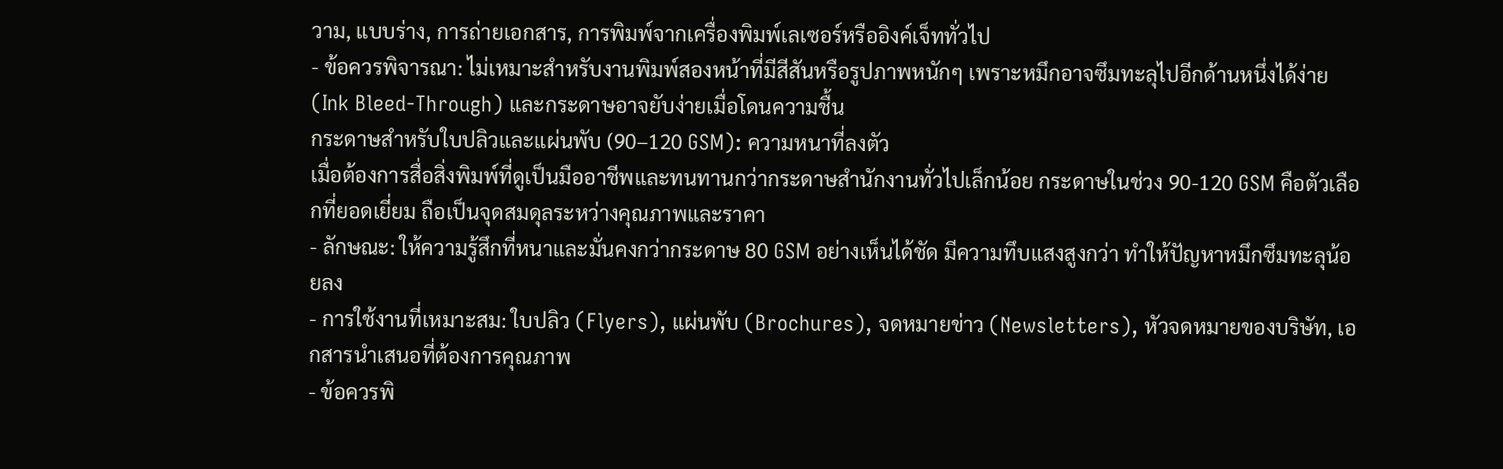วาม, แบบร่าง, การถ่ายเอกสาร, การพิมพ์จากเครื่องพิมพ์เลเซอร์หรืออิงค์เจ็ททั่วไป
- ข้อควรพิจารณา: ไม่เหมาะสำหรับงานพิมพ์สองหน้าที่มีสีสันหรือรูปภาพหนักๆ เพราะหมึกอาจซึมทะลุไปอีกด้านหนึ่งได้ง่าย (Ink Bleed-Through) และกระดาษอาจยับง่ายเมื่อโดนความชื้น
กระดาษสำหรับใบปลิวและแผ่นพับ (90–120 GSM): ความหนาที่ลงตัว
เมื่อต้องการสื่อสิ่งพิมพ์ที่ดูเป็นมืออาชีพและทนทานกว่ากระดาษสำนักงานทั่วไปเล็กน้อย กระดาษในช่วง 90-120 GSM คือตัวเลือกที่ยอดเยี่ยม ถือเป็นจุดสมดุลระหว่างคุณภาพและราคา
- ลักษณะ: ให้ความรู้สึกที่หนาและมั่นคงกว่ากระดาษ 80 GSM อย่างเห็นได้ชัด มีความทึบแสงสูงกว่า ทำให้ปัญหาหมึกซึมทะลุน้อยลง
- การใช้งานที่เหมาะสม: ใบปลิว (Flyers), แผ่นพับ (Brochures), จดหมายข่าว (Newsletters), หัวจดหมายของบริษัท, เอกสารนำเสนอที่ต้องการคุณภาพ
- ข้อควรพิ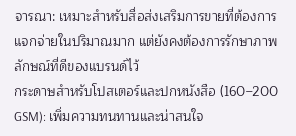จารณา: เหมาะสำหรับสื่อส่งเสริมการขายที่ต้องการแจกจ่ายในปริมาณมาก แต่ยังคงต้องการรักษาภาพลักษณ์ที่ดีของแบรนด์ไว้
กระดาษสำหรับโปสเตอร์และปกหนังสือ (160–200 GSM): เพิ่มความทนทานและน่าสนใจ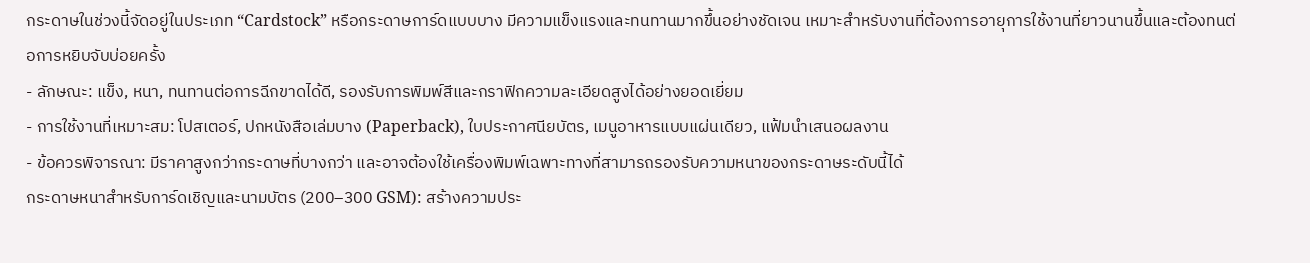กระดาษในช่วงนี้จัดอยู่ในประเภท “Cardstock” หรือกระดาษการ์ดแบบบาง มีความแข็งแรงและทนทานมากขึ้นอย่างชัดเจน เหมาะสำหรับงานที่ต้องการอายุการใช้งานที่ยาวนานขึ้นและต้องทนต่อการหยิบจับบ่อยครั้ง
- ลักษณะ: แข็ง, หนา, ทนทานต่อการฉีกขาดได้ดี, รองรับการพิมพ์สีและกราฟิกความละเอียดสูงได้อย่างยอดเยี่ยม
- การใช้งานที่เหมาะสม: โปสเตอร์, ปกหนังสือเล่มบาง (Paperback), ใบประกาศนียบัตร, เมนูอาหารแบบแผ่นเดียว, แฟ้มนำเสนอผลงาน
- ข้อควรพิจารณา: มีราคาสูงกว่ากระดาษที่บางกว่า และอาจต้องใช้เครื่องพิมพ์เฉพาะทางที่สามารถรองรับความหนาของกระดาษระดับนี้ได้
กระดาษหนาสำหรับการ์ดเชิญและนามบัตร (200–300 GSM): สร้างความประ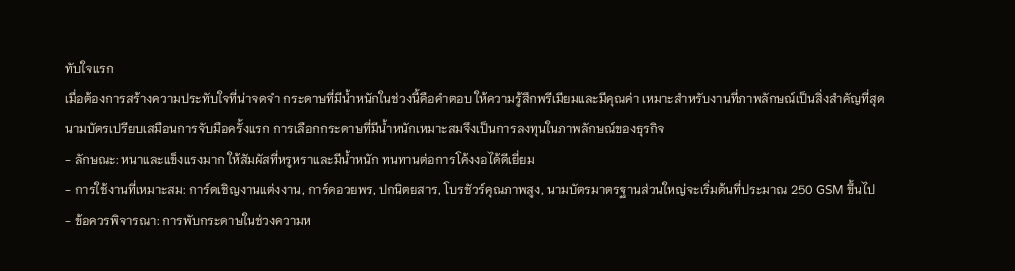ทับใจแรก
เมื่อต้องการสร้างความประทับใจที่น่าจดจำ กระดาษที่มีน้ำหนักในช่วงนี้คือคำตอบ ให้ความรู้สึกพรีเมียมและมีคุณค่า เหมาะสำหรับงานที่ภาพลักษณ์เป็นสิ่งสำคัญที่สุด
นามบัตรเปรียบเสมือนการจับมือครั้งแรก การเลือกกระดาษที่มีน้ำหนักเหมาะสมจึงเป็นการลงทุนในภาพลักษณ์ของธุรกิจ
- ลักษณะ: หนาและแข็งแรงมาก ให้สัมผัสที่หรูหราและมีน้ำหนัก ทนทานต่อการโค้งงอได้ดีเยี่ยม
- การใช้งานที่เหมาะสม: การ์ดเชิญงานแต่งงาน, การ์ดอวยพร, ปกนิตยสาร, โบรชัวร์คุณภาพสูง, นามบัตรมาตรฐานส่วนใหญ่จะเริ่มต้นที่ประมาณ 250 GSM ขึ้นไป
- ข้อควรพิจารณา: การพับกระดาษในช่วงความห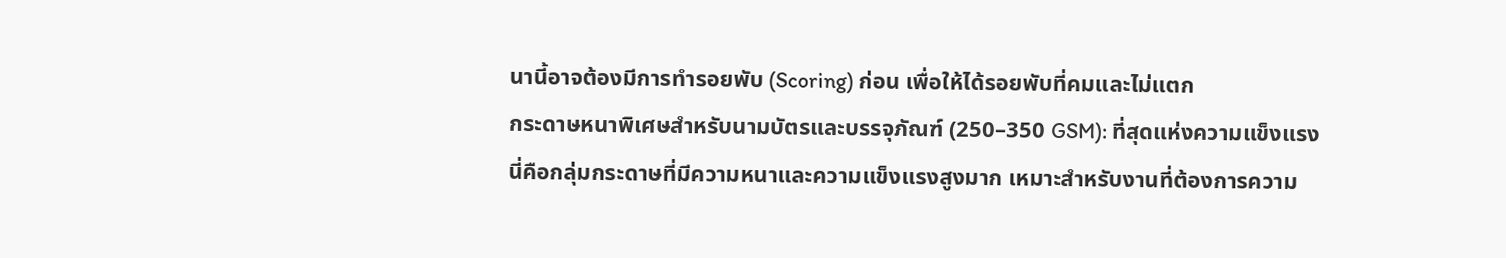นานี้อาจต้องมีการทำรอยพับ (Scoring) ก่อน เพื่อให้ได้รอยพับที่คมและไม่แตก
กระดาษหนาพิเศษสำหรับนามบัตรและบรรจุภัณฑ์ (250–350 GSM): ที่สุดแห่งความแข็งแรง
นี่คือกลุ่มกระดาษที่มีความหนาและความแข็งแรงสูงมาก เหมาะสำหรับงานที่ต้องการความ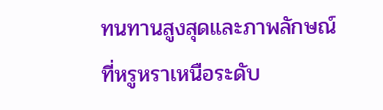ทนทานสูงสุดและภาพลักษณ์ที่หรูหราเหนือระดับ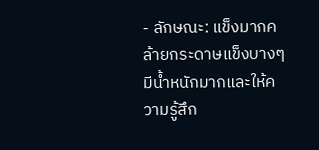- ลักษณะ: แข็งมากคล้ายกระดาษแข็งบางๆ มีน้ำหนักมากและให้ความรู้สึก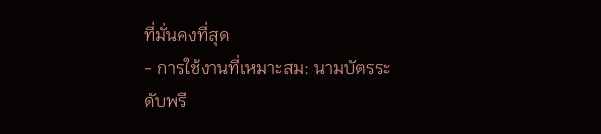ที่มั่นคงที่สุด
- การใช้งานที่เหมาะสม: นามบัตรระดับพรี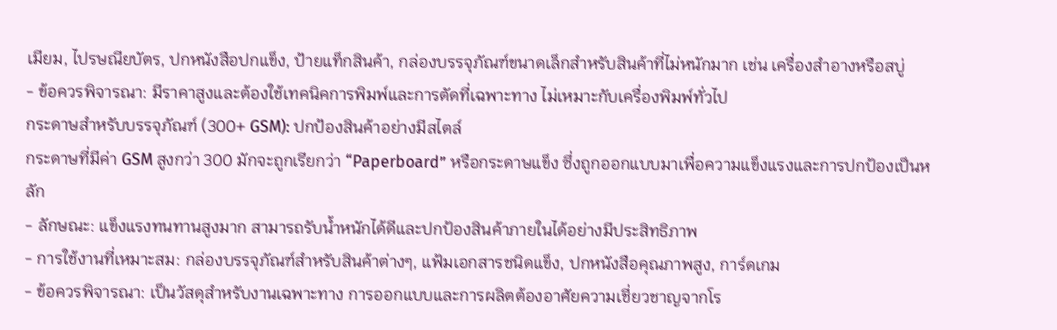เมียม, ไปรษณียบัตร, ปกหนังสือปกแข็ง, ป้ายแท็กสินค้า, กล่องบรรจุภัณฑ์ขนาดเล็กสำหรับสินค้าที่ไม่หนักมาก เช่น เครื่องสำอางหรือสบู่
- ข้อควรพิจารณา: มีราคาสูงและต้องใช้เทคนิคการพิมพ์และการตัดที่เฉพาะทาง ไม่เหมาะกับเครื่องพิมพ์ทั่วไป
กระดาษสำหรับบรรจุภัณฑ์ (300+ GSM): ปกป้องสินค้าอย่างมีสไตล์
กระดาษที่มีค่า GSM สูงกว่า 300 มักจะถูกเรียกว่า “Paperboard” หรือกระดาษแข็ง ซึ่งถูกออกแบบมาเพื่อความแข็งแรงและการปกป้องเป็นหลัก
- ลักษณะ: แข็งแรงทนทานสูงมาก สามารถรับน้ำหนักได้ดีและปกป้องสินค้าภายในได้อย่างมีประสิทธิภาพ
- การใช้งานที่เหมาะสม: กล่องบรรจุภัณฑ์สำหรับสินค้าต่างๆ, แฟ้มเอกสารชนิดแข็ง, ปกหนังสือคุณภาพสูง, การ์ดเกม
- ข้อควรพิจารณา: เป็นวัสดุสำหรับงานเฉพาะทาง การออกแบบและการผลิตต้องอาศัยความเชี่ยวชาญจากโร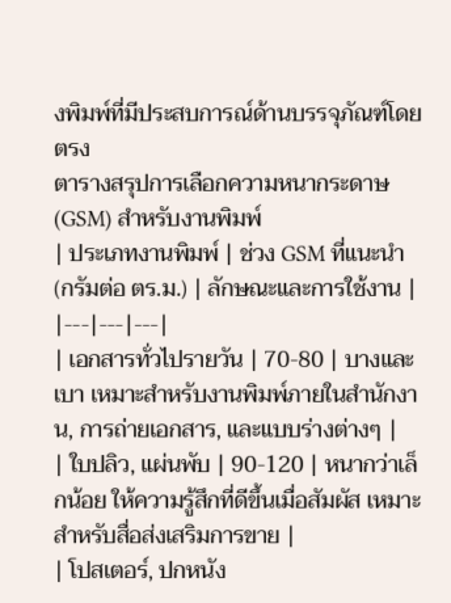งพิมพ์ที่มีประสบการณ์ด้านบรรจุภัณฑ์โดยตรง
ตารางสรุปการเลือกความหนากระดาษ (GSM) สำหรับงานพิมพ์
| ประเภทงานพิมพ์ | ช่วง GSM ที่แนะนำ (กรัมต่อ ตร.ม.) | ลักษณะและการใช้งาน |
|---|---|---|
| เอกสารทั่วไปรายวัน | 70-80 | บางและเบา เหมาะสำหรับงานพิมพ์ภายในสำนักงาน, การถ่ายเอกสาร, และแบบร่างต่างๆ |
| ใบปลิว, แผ่นพับ | 90-120 | หนากว่าเล็กน้อย ให้ความรู้สึกที่ดีขึ้นเมื่อสัมผัส เหมาะสำหรับสื่อส่งเสริมการขาย |
| โปสเตอร์, ปกหนัง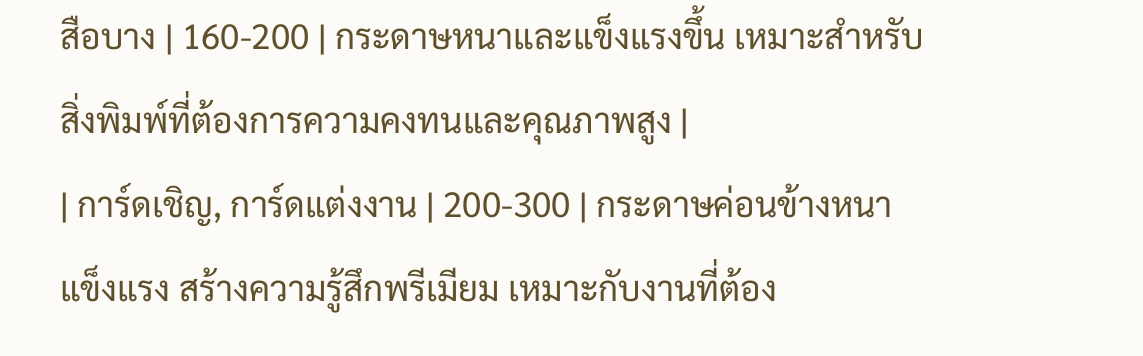สือบาง | 160-200 | กระดาษหนาและแข็งแรงขึ้น เหมาะสำหรับสิ่งพิมพ์ที่ต้องการความคงทนและคุณภาพสูง |
| การ์ดเชิญ, การ์ดแต่งงาน | 200-300 | กระดาษค่อนข้างหนา แข็งแรง สร้างความรู้สึกพรีเมียม เหมาะกับงานที่ต้อง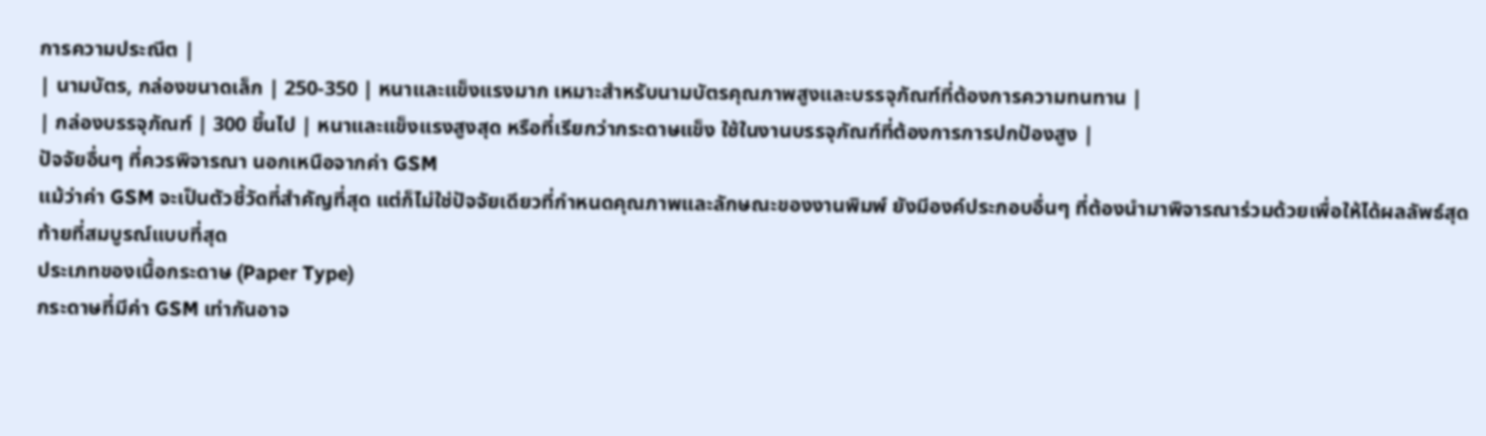การความประณีต |
| นามบัตร, กล่องขนาดเล็ก | 250-350 | หนาและแข็งแรงมาก เหมาะสำหรับนามบัตรคุณภาพสูงและบรรจุภัณฑ์ที่ต้องการความทนทาน |
| กล่องบรรจุภัณฑ์ | 300 ขึ้นไป | หนาและแข็งแรงสูงสุด หรือที่เรียกว่ากระดาษแข็ง ใช้ในงานบรรจุภัณฑ์ที่ต้องการการปกป้องสูง |
ปัจจัยอื่นๆ ที่ควรพิจารณา นอกเหนือจากค่า GSM
แม้ว่าค่า GSM จะเป็นตัวชี้วัดที่สำคัญที่สุด แต่ก็ไม่ใช่ปัจจัยเดียวที่กำหนดคุณภาพและลักษณะของงานพิมพ์ ยังมีองค์ประกอบอื่นๆ ที่ต้องนำมาพิจารณาร่วมด้วยเพื่อให้ได้ผลลัพธ์สุดท้ายที่สมบูรณ์แบบที่สุด
ประเภทของเนื้อกระดาษ (Paper Type)
กระดาษที่มีค่า GSM เท่ากันอาจ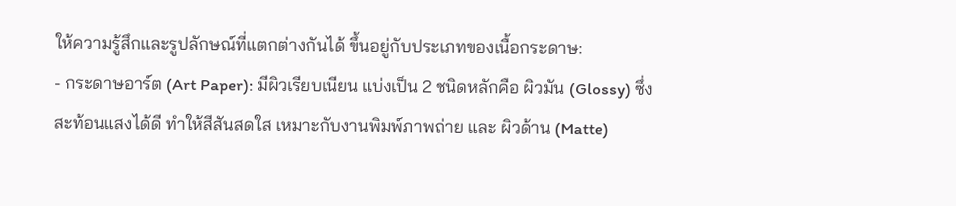ให้ความรู้สึกและรูปลักษณ์ที่แตกต่างกันได้ ขึ้นอยู่กับประเภทของเนื้อกระดาษ:
- กระดาษอาร์ต (Art Paper): มีผิวเรียบเนียน แบ่งเป็น 2 ชนิดหลักคือ ผิวมัน (Glossy) ซึ่งสะท้อนแสงได้ดี ทำให้สีสันสดใส เหมาะกับงานพิมพ์ภาพถ่าย และ ผิวด้าน (Matte)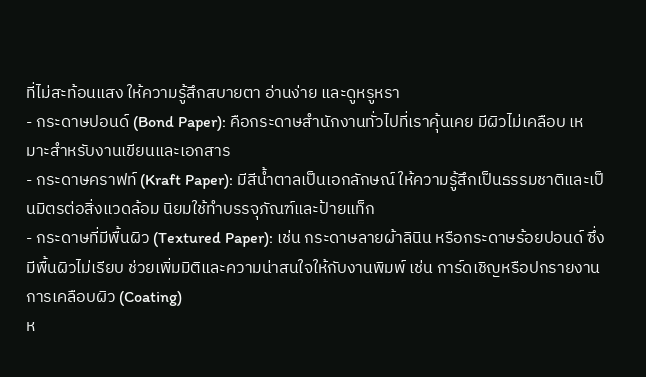ที่ไม่สะท้อนแสง ให้ความรู้สึกสบายตา อ่านง่าย และดูหรูหรา
- กระดาษปอนด์ (Bond Paper): คือกระดาษสำนักงานทั่วไปที่เราคุ้นเคย มีผิวไม่เคลือบ เหมาะสำหรับงานเขียนและเอกสาร
- กระดาษคราฟท์ (Kraft Paper): มีสีน้ำตาลเป็นเอกลักษณ์ ให้ความรู้สึกเป็นธรรมชาติและเป็นมิตรต่อสิ่งแวดล้อม นิยมใช้ทำบรรจุภัณฑ์และป้ายแท็ก
- กระดาษที่มีพื้นผิว (Textured Paper): เช่น กระดาษลายผ้าลินิน หรือกระดาษร้อยปอนด์ ซึ่งมีพื้นผิวไม่เรียบ ช่วยเพิ่มมิติและความน่าสนใจให้กับงานพิมพ์ เช่น การ์ดเชิญหรือปกรายงาน
การเคลือบผิว (Coating)
ห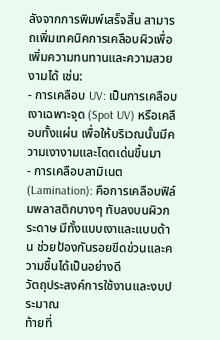ลังจากการพิมพ์เสร็จสิ้น สามารถเพิ่มเทคนิคการเคลือบผิวเพื่อเพิ่มความทนทานและความสวยงามได้ เช่น:
- การเคลือบ UV: เป็นการเคลือบเงาเฉพาะจุด (Spot UV) หรือเคลือบทั้งแผ่น เพื่อให้บริเวณนั้นมีความเงางามและโดดเด่นขึ้นมา
- การเคลือบลามิเนต (Lamination): คือการเคลือบฟิล์มพลาสติกบางๆ ทับลงบนผิวกระดาษ มีทั้งแบบเงาและแบบด้าน ช่วยป้องกันรอยขีดข่วนและความชื้นได้เป็นอย่างดี
วัตถุประสงค์การใช้งานและงบประมาณ
ท้ายที่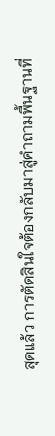สุดแล้ว การตัดสินใจต้องกลับมาสู่คำถามพื้นฐานที่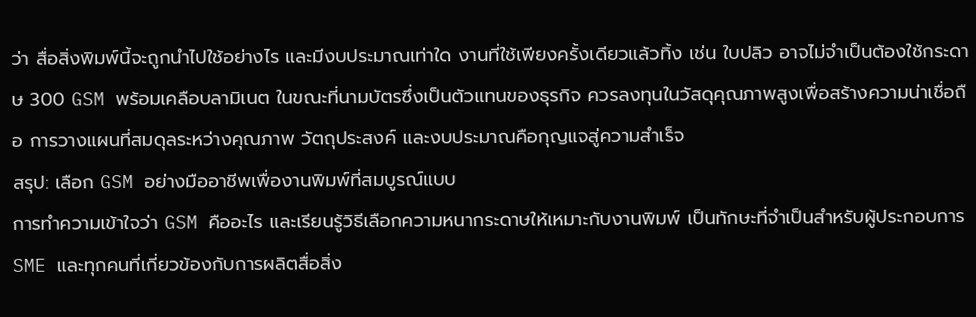ว่า สื่อสิ่งพิมพ์นี้จะถูกนำไปใช้อย่างไร และมีงบประมาณเท่าใด งานที่ใช้เพียงครั้งเดียวแล้วทิ้ง เช่น ใบปลิว อาจไม่จำเป็นต้องใช้กระดาษ 300 GSM พร้อมเคลือบลามิเนต ในขณะที่นามบัตรซึ่งเป็นตัวแทนของธุรกิจ ควรลงทุนในวัสดุคุณภาพสูงเพื่อสร้างความน่าเชื่อถือ การวางแผนที่สมดุลระหว่างคุณภาพ วัตถุประสงค์ และงบประมาณคือกุญแจสู่ความสำเร็จ
สรุป: เลือก GSM อย่างมืออาชีพเพื่องานพิมพ์ที่สมบูรณ์แบบ
การทำความเข้าใจว่า GSM คืออะไร และเรียนรู้วิธีเลือกความหนากระดาษให้เหมาะกับงานพิมพ์ เป็นทักษะที่จำเป็นสำหรับผู้ประกอบการ SME และทุกคนที่เกี่ยวข้องกับการผลิตสื่อสิ่ง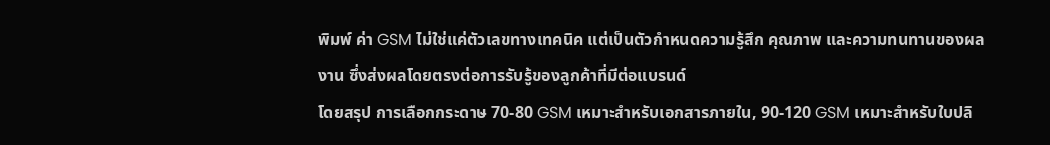พิมพ์ ค่า GSM ไม่ใช่แค่ตัวเลขทางเทคนิค แต่เป็นตัวกำหนดความรู้สึก คุณภาพ และความทนทานของผลงาน ซึ่งส่งผลโดยตรงต่อการรับรู้ของลูกค้าที่มีต่อแบรนด์
โดยสรุป การเลือกกระดาษ 70-80 GSM เหมาะสำหรับเอกสารภายใน, 90-120 GSM เหมาะสำหรับใบปลิ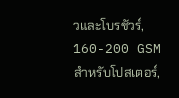วและโบรชัวร์, 160-200 GSM สำหรับโปสเตอร์,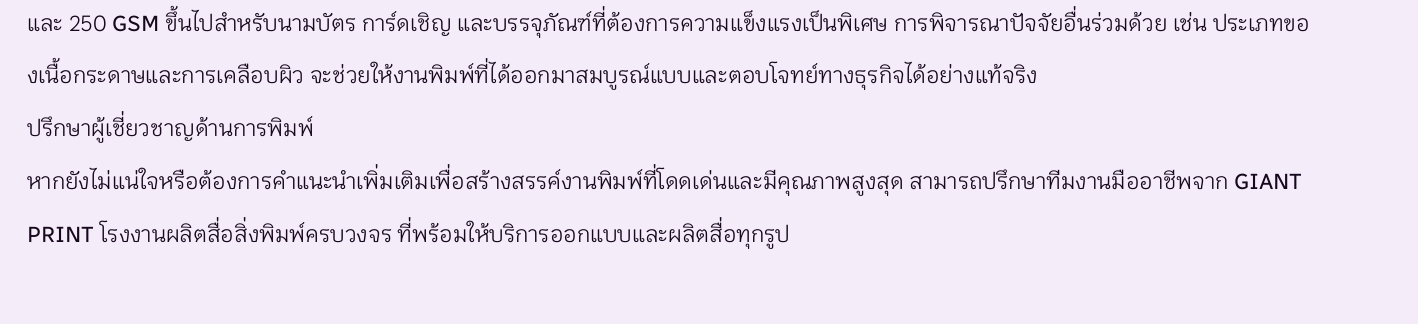และ 250 GSM ขึ้นไปสำหรับนามบัตร การ์ดเชิญ และบรรจุภัณฑ์ที่ต้องการความแข็งแรงเป็นพิเศษ การพิจารณาปัจจัยอื่นร่วมด้วย เช่น ประเภทของเนื้อกระดาษและการเคลือบผิว จะช่วยให้งานพิมพ์ที่ได้ออกมาสมบูรณ์แบบและตอบโจทย์ทางธุรกิจได้อย่างแท้จริง
ปรึกษาผู้เชี่ยวชาญด้านการพิมพ์
หากยังไม่แน่ใจหรือต้องการคำแนะนำเพิ่มเติมเพื่อสร้างสรรค์งานพิมพ์ที่โดดเด่นและมีคุณภาพสูงสุด สามารถปรึกษาทีมงานมืออาชีพจาก GIANT PRINT โรงงานผลิตสื่อสิ่งพิมพ์ครบวงจร ที่พร้อมให้บริการออกแบบและผลิตสื่อทุกรูป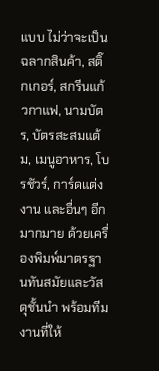แบบ ไม่ว่าจะเป็น ฉลากสินค้า, สติ๊กเกอร์, สกรีนแก้วกาแฟ, นามบัตร, บัตรสะสมแต้ม, เมนูอาหาร, โบรชัวร์, การ์ดแต่งงาน และอื่นๆ อีกมากมาย ด้วยเครื่องพิมพ์มาตรฐานทันสมัยและวัสดุชั้นนำ พร้อมทีมงานที่ให้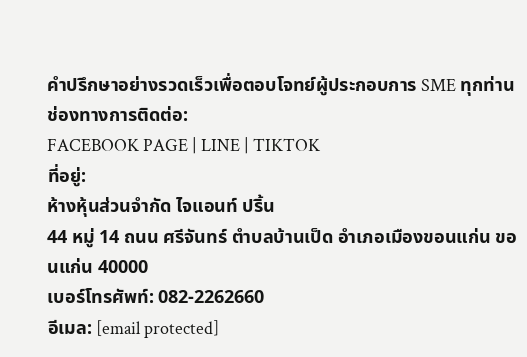คำปรึกษาอย่างรวดเร็วเพื่อตอบโจทย์ผู้ประกอบการ SME ทุกท่าน
ช่องทางการติดต่อ:
FACEBOOK PAGE | LINE | TIKTOK
ที่อยู่:
ห้างหุ้นส่วนจำกัด ไจแอนท์ ปริ้น
44 หมู่ 14 ถนน ศรีจันทร์ ตำบลบ้านเป็ด อำเภอเมืองขอนแก่น ขอนแก่น 40000
เบอร์โทรศัพท์: 082-2262660
อีเมล: [email protected]